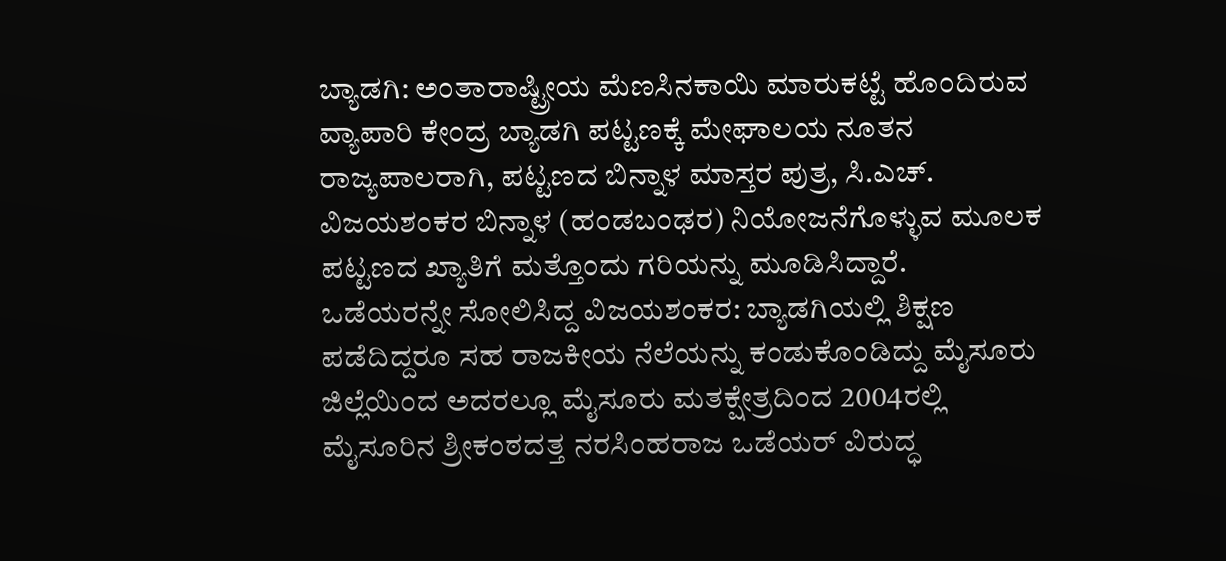ಬ್ಯಾಡಗಿ: ಅಂತಾರಾಷ್ಟ್ರೀಯ ಮೆಣಸಿನಕಾಯಿ ಮಾರುಕಟ್ಟೆ ಹೊಂದಿರುವ ವ್ಯಾಪಾರಿ ಕೇಂದ್ರ ಬ್ಯಾಡಗಿ ಪಟ್ಟಣಕ್ಕೆ ಮೇಘಾಲಯ ನೂತನ ರಾಜ್ಯಪಾಲರಾಗಿ, ಪಟ್ಟಣದ ಬಿನ್ನಾಳ ಮಾಸ್ತರ ಪುತ್ರ, ಸಿ.ಎಚ್. ವಿಜಯಶಂಕರ ಬಿನ್ನಾಳ (ಹಂಡಬಂಢರ) ನಿಯೋಜನೆಗೊಳ್ಳುವ ಮೂಲಕ ಪಟ್ಟಣದ ಖ್ಯಾತಿಗೆ ಮತ್ತೊಂದು ಗರಿಯನ್ನು ಮೂಡಿಸಿದ್ದಾರೆ.
ಒಡೆಯರನ್ನೇ ಸೋಲಿಸಿದ್ದ ವಿಜಯಶಂಕರ: ಬ್ಯಾಡಗಿಯಲ್ಲಿ ಶಿಕ್ಷಣ ಪಡೆದಿದ್ದರೂ ಸಹ ರಾಜಕೀಯ ನೆಲೆಯನ್ನು ಕಂಡುಕೊಂಡಿದ್ದು ಮೈಸೂರು ಜಿಲ್ಲೆಯಿಂದ ಅದರಲ್ಲೂ ಮೈಸೂರು ಮತಕ್ಷೇತ್ರದಿಂದ 2004ರಲ್ಲಿ ಮೈಸೂರಿನ ಶ್ರೀಕಂಠದತ್ತ ನರಸಿಂಹರಾಜ ಒಡೆಯರ್ ವಿರುದ್ಧ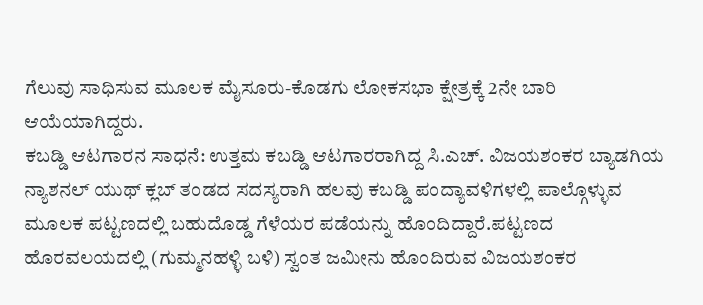ಗೆಲುವು ಸಾಧಿಸುವ ಮೂಲಕ ಮೈಸೂರು-ಕೊಡಗು ಲೋಕಸಭಾ ಕ್ಷೇತ್ರಕ್ಕೆ 2ನೇ ಬಾರಿ ಆಯೆಯಾಗಿದ್ದರು.
ಕಬಡ್ಡಿ ಆಟಗಾರನ ಸಾಧನೆ: ಉತ್ತಮ ಕಬಡ್ಡಿ ಆಟಗಾರರಾಗಿದ್ದ ಸಿ.ಎಚ್. ವಿಜಯಶಂಕರ ಬ್ಯಾಡಗಿಯ ನ್ಯಾಶನಲ್ ಯುಥ್ ಕ್ಲಬ್ ತಂಡದ ಸದಸ್ಯರಾಗಿ ಹಲವು ಕಬಡ್ಡಿ ಪಂದ್ಯಾವಳಿಗಳಲ್ಲಿ ಪಾಲ್ಗೊಳ್ಳುವ ಮೂಲಕ ಪಟ್ಟಣದಲ್ಲಿ ಬಹುದೊಡ್ಡ ಗೆಳೆಯರ ಪಡೆಯನ್ನು ಹೊಂದಿದ್ದಾರೆ.ಪಟ್ಟಣದ ಹೊರವಲಯದಲ್ಲಿ (ಗುಮ್ಮನಹಳ್ಳಿ ಬಳಿ) ಸ್ವಂತ ಜಮೀನು ಹೊಂದಿರುವ ವಿಜಯಶಂಕರ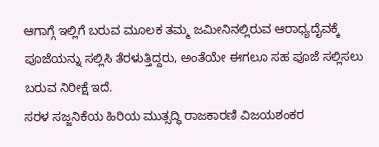ಆಗಾಗ್ಗೆ ಇಲ್ಲಿಗೆ ಬರುವ ಮೂಲಕ ತಮ್ಮ ಜಮೀನಿನಲ್ಲಿರುವ ಆರಾಧ್ಯದೈವಕ್ಕೆ ಪೂಜೆಯನ್ನು ಸಲ್ಲಿಸಿ ತೆರಳುತ್ತಿದ್ದರು, ಅಂತೆಯೇ ಈಗಲೂ ಸಹ ಪೂಜೆ ಸಲ್ಲಿಸಲು ಬರುವ ನಿರೀಕ್ಷೆ ಇದೆ.
ಸರಳ ಸಜ್ಜನಿಕೆಯ ಹಿರಿಯ ಮುತ್ಸದ್ಧಿ ರಾಜಕಾರಣಿ ವಿಜಯಶಂಕರ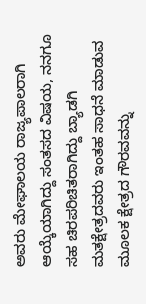ಅವರು ಮೇಘಾಲಯ ರಾಜ್ಯಪಾಲರಾಗಿ ಆಯ್ಕೆಯಾಗಿದ್ದು ಸಂತಸದ ವಿಷಯ, ನನಗೂ ಸಹ ಚಿರಪರಿಚಿತರಾಗಿದ್ದು ಬ್ಯಾಡಗಿ ಮತಕ್ಷೇತ್ರದವರು ಇಂತಹ ಸಾಧನೆ ಮಾಡುವ ಮೂಲಕ ಕ್ಷೇತ್ರದ ಗೌರವವನ್ನು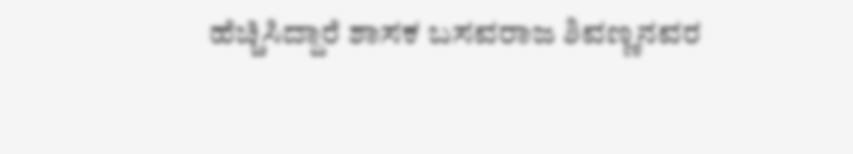ಹೆಚ್ಚಿಸಿದ್ದಾರೆ ಶಾಸಕ ಬಸವರಾಜ ಶಿವಣ್ಣನವರ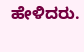ಹೇಳಿದರು.